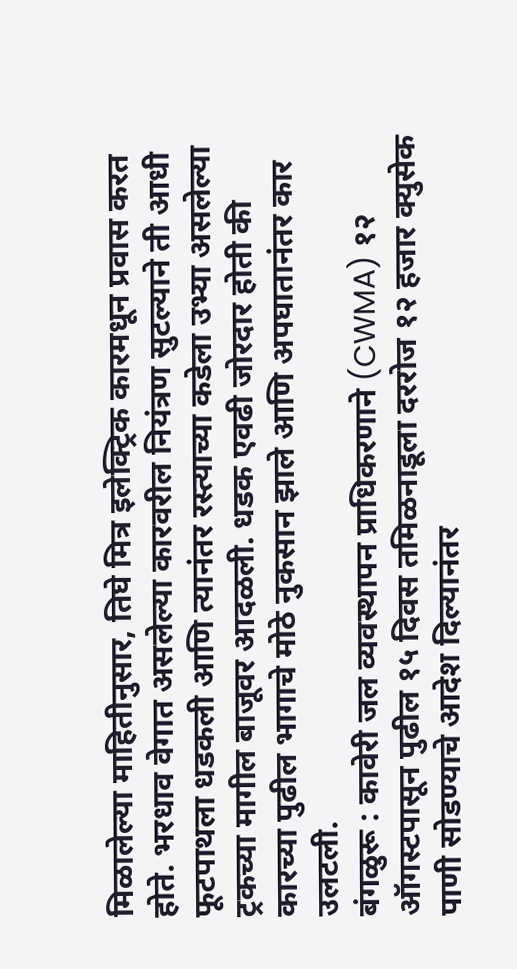मिळालेल्या माहितीनुसार, तिघे मित्र इलेक्ट्रिक कारमधून प्रवास करत होते. भरधाव वेगात असलेल्या कारवरील नियंत्रण सुटल्याने ती आधी फूटपाथला धडकली आणि त्यानंतर रस्त्याच्या कडेला उभ्या असलेल्या ट्रकच्या मागील बाजूवर आदळली. धडक एवढी जोरदार होती की कारच्या पुढील भागाचे मोठे नुकसान झाले आणि अपघातानंतर कार उलटली.
बंगळुरू : कावेरी जल व्यवस्थापन प्राधिकरणाने (CWMA) १२ ऑगस्टपासून पुढील १५ दिवस तमिळनाडूला दररोज १२ हजार क्युसेक पाणी सोडण्याचे आदेश दिल्यानंतर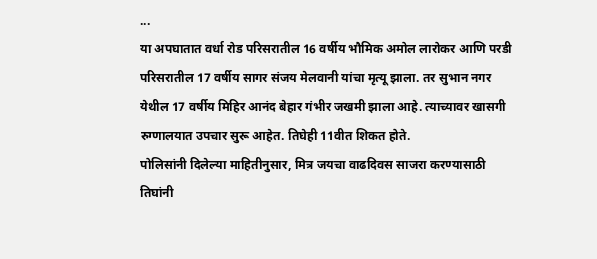...
या अपघातात वर्धा रोड परिसरातील 16 वर्षीय भौमिक अमोल लारोकर आणि परडी परिसरातील 17 वर्षीय सागर संजय मेलवानी यांचा मृत्यू झाला. तर सुभान नगर येथील 17 वर्षीय मिहिर आनंद बेहार गंभीर जखमी झाला आहे. त्याच्यावर खासगी रुग्णालयात उपचार सुरू आहेत. तिघेही 11वीत शिकत होते.
पोलिसांनी दिलेल्या माहितीनुसार, मित्र जयचा वाढदिवस साजरा करण्यासाठी तिघांनी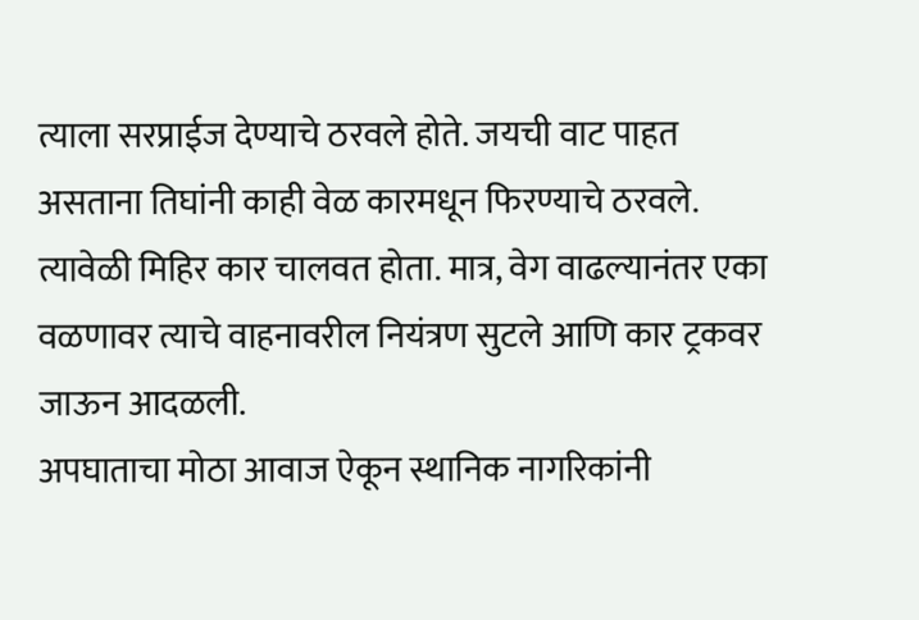त्याला सरप्राईज देण्याचे ठरवले होते. जयची वाट पाहत असताना तिघांनी काही वेळ कारमधून फिरण्याचे ठरवले. त्यावेळी मिहिर कार चालवत होता. मात्र, वेग वाढल्यानंतर एका वळणावर त्याचे वाहनावरील नियंत्रण सुटले आणि कार ट्रकवर जाऊन आदळली.
अपघाताचा मोठा आवाज ऐकून स्थानिक नागरिकांनी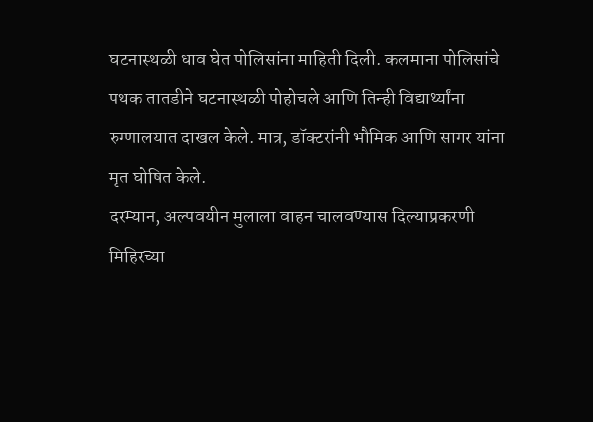घटनास्थळी धाव घेत पोलिसांना माहिती दिली. कलमाना पोलिसांचे पथक तातडीने घटनास्थळी पोहोचले आणि तिन्ही विद्यार्थ्यांना रुग्णालयात दाखल केले. मात्र, डॉक्टरांनी भौमिक आणि सागर यांना मृत घोषित केले.
दरम्यान, अल्पवयीन मुलाला वाहन चालवण्यास दिल्याप्रकरणी मिहिरच्या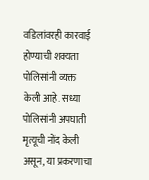वडिलांवरही कारवाई होण्याची शक्यता पोलिसांनी व्यक्त केली आहे. सध्या पोलिसांनी अपघाती मृत्यूची नोंद केली असून, या प्रकरणाचा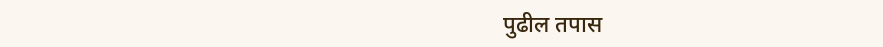पुढील तपास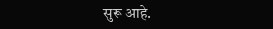सुरू आहे.